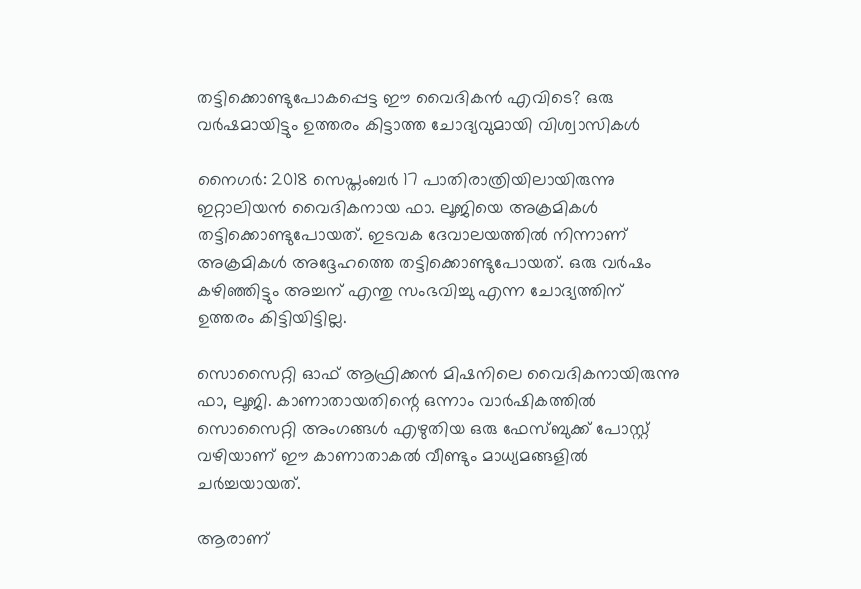തട്ടിക്കൊണ്ടുപോകപ്പെട്ട ഈ വൈദികന്‍ എവിടെ? ഒരു വര്‍ഷമായിട്ടും ഉത്തരം കിട്ടാത്ത ചോദ്യവുമായി വിശ്വാസികള്‍

നൈഗര്‍: 2018 സെപ്തംബര്‍ 17 പാതിരാത്രിയിലായിരുന്നു ഇറ്റാലിയന്‍ വൈദികനായ ഫാ. ലൂജിയെ അക്രമികള്‍ തട്ടിക്കൊണ്ടുപോയത്. ഇടവക ദേവാലയത്തില്‍ നിന്നാണ് അക്രമികള്‍ അദ്ദേഹത്തെ തട്ടിക്കൊണ്ടുപോയത്. ഒരു വര്‍ഷം കഴിഞ്ഞിട്ടും അച്ചന് എന്തു സംഭവിച്ചു എന്ന ചോദ്യത്തിന് ഉത്തരം കിട്ടിയിട്ടില്ല.

സൊസൈറ്റി ഓഫ് ആഫ്രിക്കന്‍ മിഷനിലെ വൈദികനായിരുന്നു ഫാ, ലൂജി. കാണാതായതിന്റെ ഒന്നാം വാര്‍ഷികത്തില്‍ സൊസൈറ്റി അംഗങ്ങള്‍ എഴുതിയ ഒരു ഫേസ്ബുക്ക് പോസ്റ്റ് വഴിയാണ് ഈ കാണാതാകല്‍ വീണ്ടും മാധ്യമങ്ങളില്‍ ചര്‍ച്ചയായത്.

ആരാണ്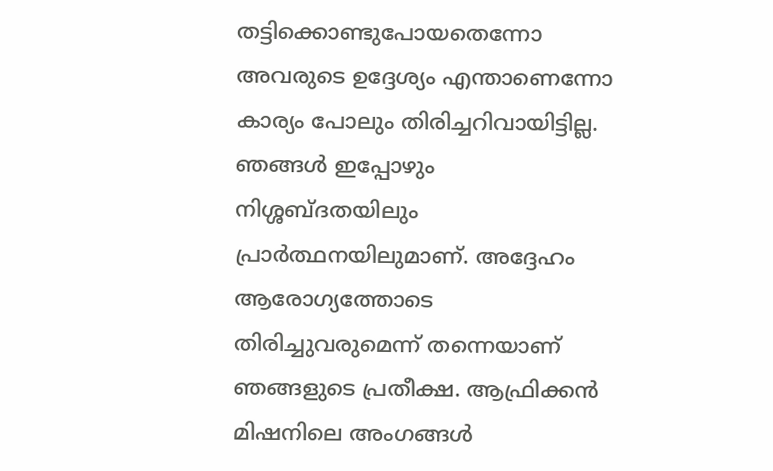തട്ടിക്കൊണ്ടുപോയതെന്നോ അവരുടെ ഉദ്ദേശ്യം എന്താണെന്നോ കാര്യം പോലും തിരിച്ചറിവായിട്ടില്ല. ഞങ്ങള്‍ ഇപ്പോഴും നിശ്ശബ്ദതയിലും പ്രാര്‍ത്ഥനയിലുമാണ്. അദ്ദേഹം ആരോഗ്യത്തോടെ തിരിച്ചുവരുമെന്ന് തന്നെയാണ് ഞങ്ങളുടെ പ്രതീക്ഷ. ആഫ്രിക്കന്‍ മിഷനിലെ അംഗങ്ങള്‍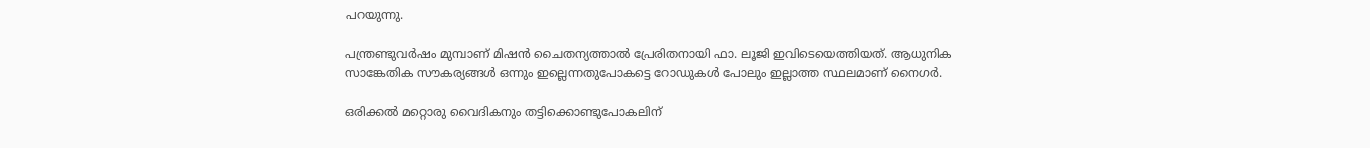പറയുന്നു.

പന്ത്രണ്ടുവര്‍ഷം മുമ്പാണ് മിഷന്‍ ചൈതന്യത്താല്‍ പ്രേരിതനായി ഫാ. ലൂജി ഇവിടെയെത്തിയത്. ആധുനിക സാങ്കേതിക സൗകര്യങ്ങള്‍ ഒന്നും ഇല്ലെന്നതുപോകട്ടെ റോഡുകള്‍ പോലും ഇല്ലാത്ത സ്ഥലമാണ് നൈഗര്‍.

ഒരിക്കല്‍ മറ്റൊരു വൈദികനും തട്ടിക്കൊണ്ടുപോകലിന്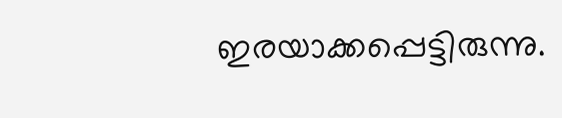ഇരയാക്കപ്പെട്ടിരുന്നു.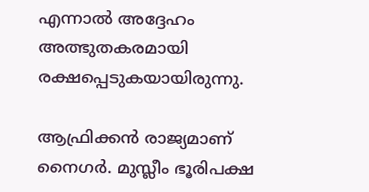എന്നാല്‍ അദ്ദേഹം അത്ഭുതകരമായി രക്ഷപ്പെടുകയായിരുന്നു.

ആഫ്രിക്കന്‍ രാജ്യമാണ് നൈഗര്‍. മുസ്ലീം ഭൂരിപക്ഷ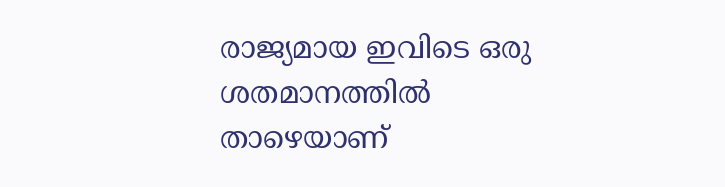രാജ്യമായ ഇവിടെ ഒരു ശതമാനത്തില്‍ താഴെയാണ്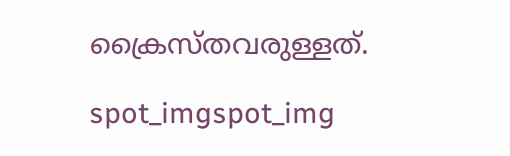ക്രൈസ്തവരുള്ളത്.

spot_imgspot_img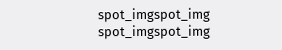spot_imgspot_img
spot_imgspot_img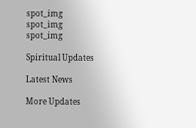spot_img
spot_img
spot_img

Spiritual Updates

Latest News

More Updates